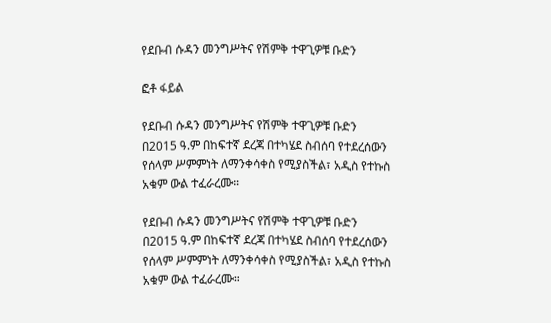የደቡብ ሱዳን መንግሥትና የሽምቅ ተዋጊዎቹ ቡድን

ፎቶ ፋይል

የደቡብ ሱዳን መንግሥትና የሽምቅ ተዋጊዎቹ ቡድን በ2015 ዓ.ም በከፍተኛ ደረጃ በተካሄደ ስብሰባ የተደረሰውን የሰላም ሥምምነት ለማንቀሳቀስ የሚያስችል፣ አዲስ የተኩስ አቁም ውል ተፈራረሙ።

የደቡብ ሱዳን መንግሥትና የሽምቅ ተዋጊዎቹ ቡድን በ2015 ዓ.ም በከፍተኛ ደረጃ በተካሄደ ስብሰባ የተደረሰውን የሰላም ሥምምነት ለማንቀሳቀስ የሚያስችል፣ አዲስ የተኩስ አቁም ውል ተፈራረሙ።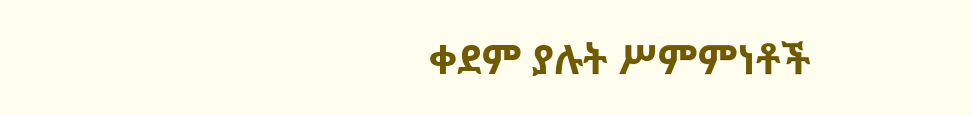ቀደም ያሉት ሥምምነቶች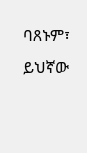ባጸኑም፣ ይህኛው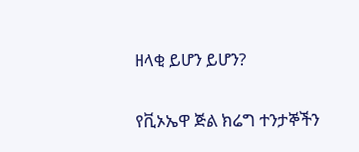ዘላቂ ይሆን ይሆን?

የቪኦኤዋ ጅል ክሬግ ተንታኞችን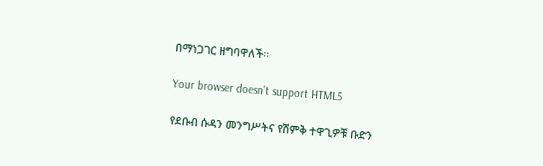በማነጋገር ዘግባዋለች፡፡

Your browser doesn’t support HTML5

የደቡብ ሱዳን መንግሥትና የሽምቅ ተዋጊዎቹ ቡድን